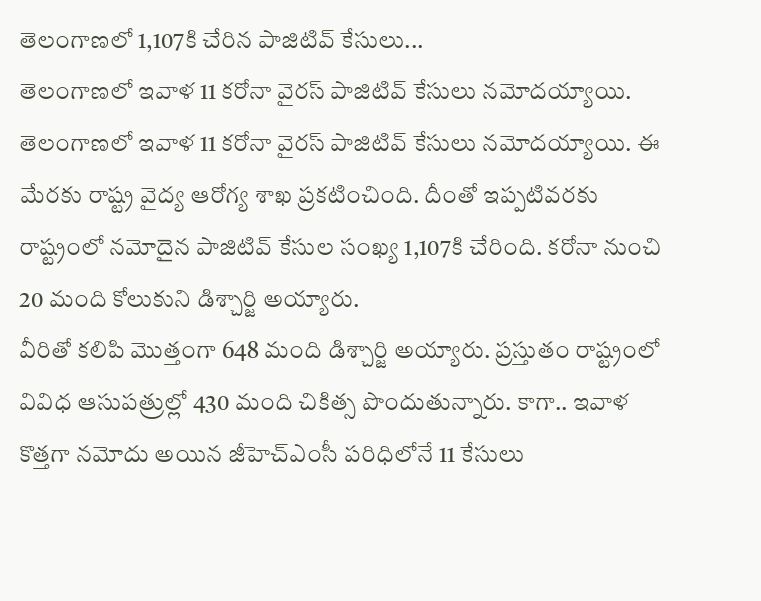తెలంగాణలో 1,107కి చేరిన పాజిటివ్ కేసులు...
తెలంగాణలో ఇవాళ 11 కరోనా వైరస్ పాజిటివ్ కేసులు నమోదయ్యాయి.
తెలంగాణలో ఇవాళ 11 కరోనా వైరస్ పాజిటివ్ కేసులు నమోదయ్యాయి. ఈ మేరకు రాష్ట్ర వైద్య ఆరోగ్య శాఖ ప్రకటించింది. దీంతో ఇప్పటివరకు రాష్ట్రంలో నమోదైన పాజిటివ్ కేసుల సంఖ్య 1,107కి చేరింది. కరోనా నుంచి 20 మంది కోలుకుని డిశ్చార్జి అయ్యారు.
వీరితో కలిపి మొత్తంగా 648 మంది డిశ్చార్జి అయ్యారు. ప్రస్తుతం రాష్ట్రంలో వివిధ ఆసుపత్రుల్లో 430 మంది చికిత్స పొందుతున్నారు. కాగా.. ఇవాళ కొత్తగా నమోదు అయిన జీహెచ్ఎంసీ పరిధిలోనే 11 కేసులు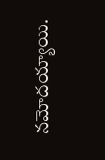నమోదయ్యాయి.